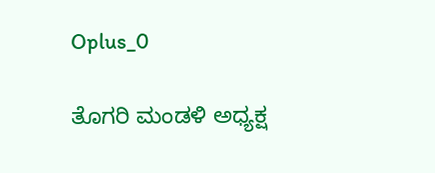Oplus_0

ತೊಗರಿ ಮಂಡಳಿ ಅಧ್ಯಕ್ಷ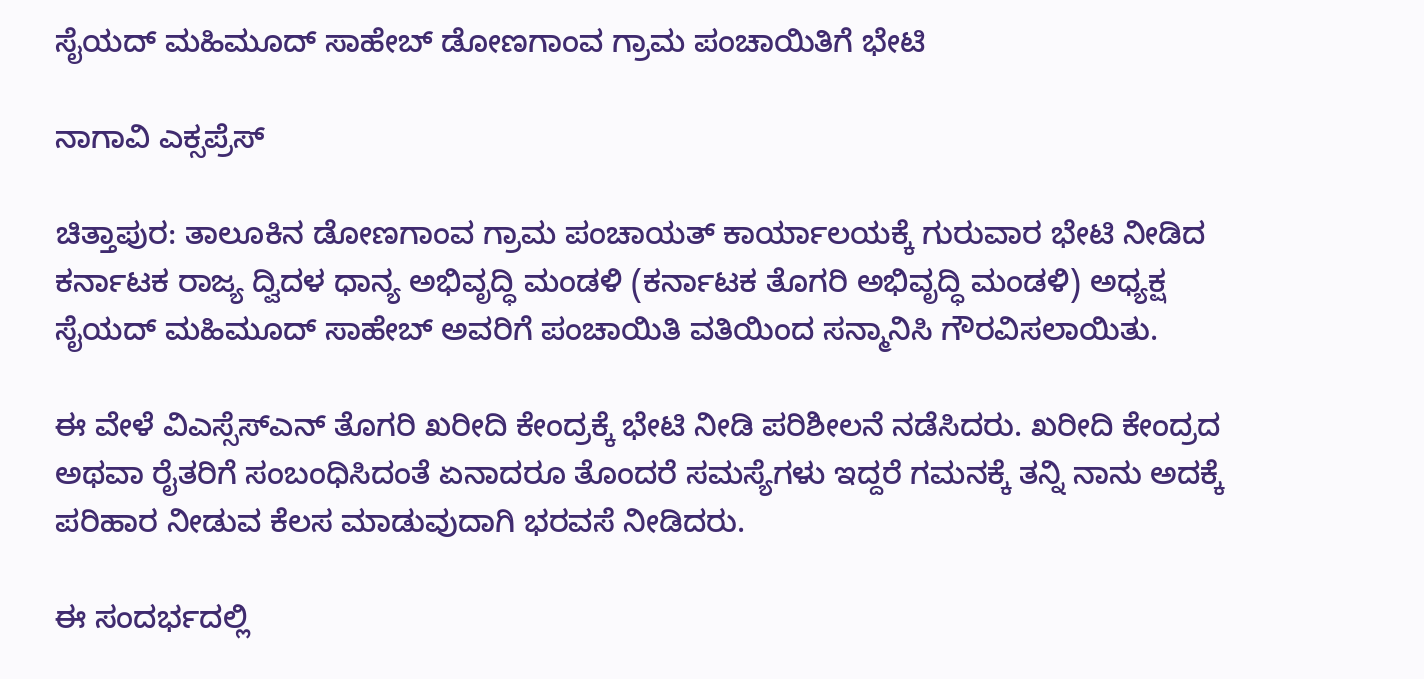ಸೈಯದ್ ಮಹಿಮೂದ್ ಸಾಹೇಬ್ ಡೋಣಗಾಂವ ಗ್ರಾಮ ಪಂಚಾಯಿತಿಗೆ ಭೇಟಿ

ನಾಗಾವಿ ಎಕ್ಸಪ್ರೆಸ್

ಚಿತ್ತಾಪುರ: ತಾಲೂಕಿನ ಡೋಣಗಾಂವ ಗ್ರಾಮ ಪಂಚಾಯತ್ ಕಾರ್ಯಾಲಯಕ್ಕೆ ಗುರುವಾರ ಭೇಟಿ ನೀಡಿದ ಕರ್ನಾಟಕ ರಾಜ್ಯ ದ್ವಿದಳ ಧಾನ್ಯ ಅಭಿವೃದ್ಧಿ ಮಂಡಳಿ (ಕರ್ನಾಟಕ ತೊಗರಿ ಅಭಿವೃದ್ಧಿ ಮಂಡಳಿ) ಅಧ್ಯಕ್ಷ ಸೈಯದ್ ಮಹಿಮೂದ್ ಸಾಹೇಬ್ ಅವರಿಗೆ ಪಂಚಾಯಿತಿ ವತಿಯಿಂದ ಸನ್ಮಾನಿಸಿ ಗೌರವಿಸಲಾಯಿತು.

ಈ ವೇಳೆ ವಿಎಸ್ಸೆಸ್ಎನ್ ತೊಗರಿ ಖರೀದಿ ಕೇಂದ್ರಕ್ಕೆ ಭೇಟಿ ನೀಡಿ ಪರಿಶೀಲನೆ ನಡೆಸಿದರು. ಖರೀದಿ ಕೇಂದ್ರದ ಅಥವಾ ರೈತರಿಗೆ ಸಂಬಂಧಿಸಿದಂತೆ ಏನಾದರೂ ತೊಂದರೆ ಸಮಸ್ಯೆಗಳು ಇದ್ದರೆ ಗಮನಕ್ಕೆ ತನ್ನಿ ನಾನು ಅದಕ್ಕೆ ಪರಿಹಾರ ನೀಡುವ ಕೆಲಸ ಮಾಡುವುದಾಗಿ ಭರವಸೆ ನೀಡಿದರು.

ಈ ಸಂದರ್ಭದಲ್ಲಿ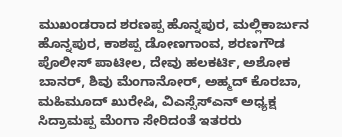ಮುಖಂಡರಾದ ಶರಣಪ್ಪ ಹೊನ್ನಪುರ, ಮಲ್ಲಿಕಾರ್ಜುನ ಹೊನ್ನಪುರ, ಕಾಶಪ್ಪ ಡೋಣಗಾಂವ, ಶರಣಗೌಡ ಪೊಲೀಸ್ ಪಾಟೀಲ, ದೇವು ಹಲಕರ್ಟಿ, ಅಶೋಕ ಬಾನರ್, ಶಿವು ಮೆಂಗಾನೋರ್, ಅಹ್ಮದ್ ಕೊರಬಾ, ಮಹಿಮೂದ್ ಖುರೇಷಿ, ವಿಎಸ್ಸೆಸ್ಎನ್ ಅಧ್ಯಕ್ಷ ಸಿದ್ರಾಮಪ್ಪ ಮೆಂಗಾ ಸೇರಿದಂತೆ ಇತರರು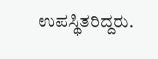ಉಪಸ್ಥಿತರಿದ್ದರು.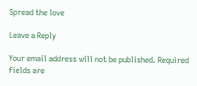Spread the love

Leave a Reply

Your email address will not be published. Required fields are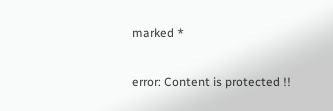marked *

error: Content is protected !!